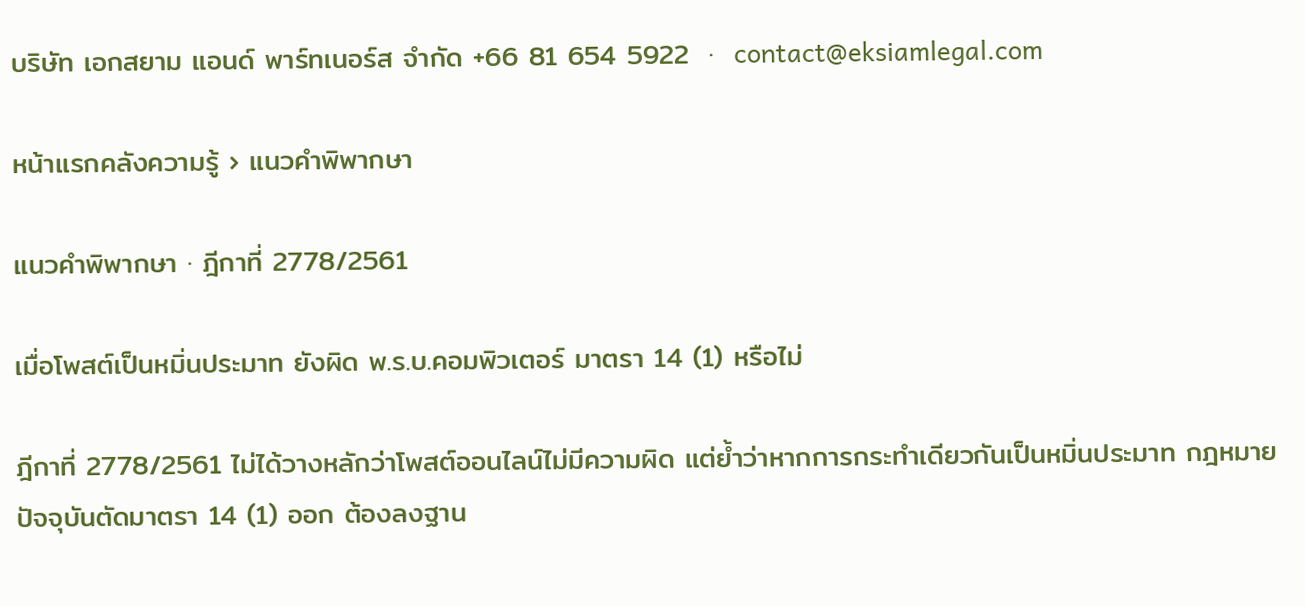บริษัท เอกสยาม แอนด์ พาร์ทเนอร์ส จำกัด +66 81 654 5922  ·  contact@eksiamlegal.com

หน้าแรกคลังความรู้ › แนวคำพิพากษา

แนวคำพิพากษา · ฎีกาที่ 2778/2561

เมื่อโพสต์เป็นหมิ่นประมาท ยังผิด พ.ร.บ.คอมพิวเตอร์ มาตรา 14 (1) หรือไม่

ฎีกาที่ 2778/2561 ไม่ได้วางหลักว่าโพสต์ออนไลน์ไม่มีความผิด แต่ย้ำว่าหากการกระทำเดียวกันเป็นหมิ่นประมาท กฎหมายปัจจุบันตัดมาตรา 14 (1) ออก ต้องลงฐาน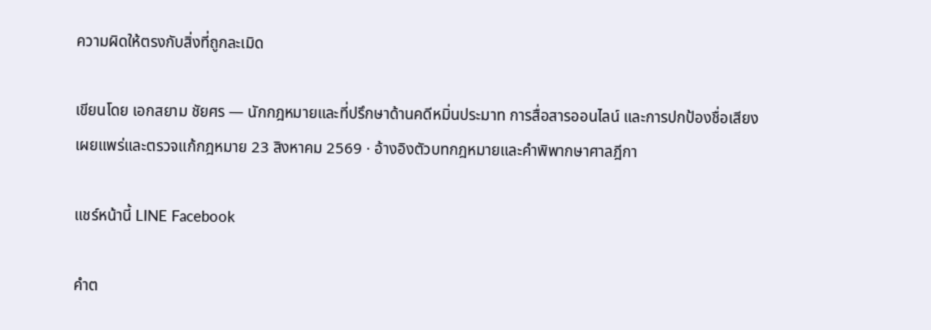ความผิดให้ตรงกับสิ่งที่ถูกละเมิด

เขียนโดย เอกสยาม ชัยศร — นักกฎหมายและที่ปรึกษาด้านคดีหมิ่นประมาท การสื่อสารออนไลน์ และการปกป้องชื่อเสียง
เผยแพร่และตรวจแก้กฎหมาย 23 สิงหาคม 2569 · อ้างอิงตัวบทกฎหมายและคำพิพากษาศาลฎีกา

แชร์หน้านี้ LINE Facebook

คำต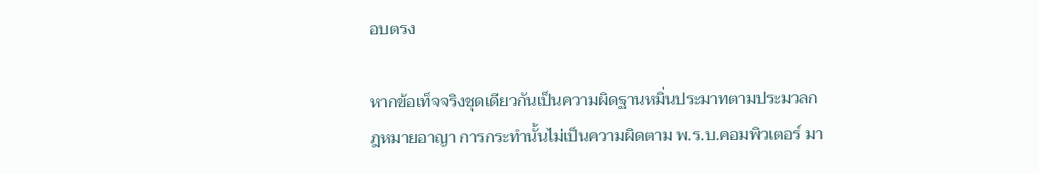อบตรง

หากข้อเท็จจริงชุดเดียวกันเป็นความผิดฐานหมิ่นประมาทตามประมวลกฎหมายอาญา การกระทำนั้นไม่เป็นความผิดตาม พ.ร.บ.คอมพิวเตอร์ มา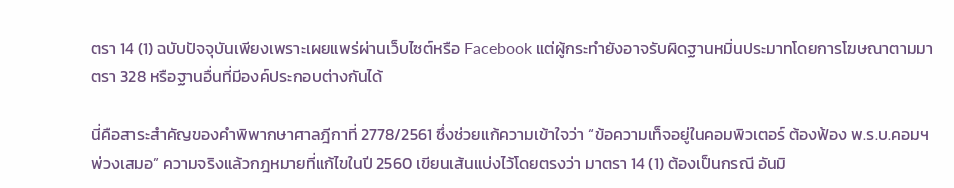ตรา 14 (1) ฉบับปัจจุบันเพียงเพราะเผยแพร่ผ่านเว็บไซต์หรือ Facebook แต่ผู้กระทำยังอาจรับผิดฐานหมิ่นประมาทโดยการโฆษณาตามมาตรา 328 หรือฐานอื่นที่มีองค์ประกอบต่างกันได้

นี่คือสาระสำคัญของคำพิพากษาศาลฎีกาที่ 2778/2561 ซึ่งช่วยแก้ความเข้าใจว่า “ข้อความเท็จอยู่ในคอมพิวเตอร์ ต้องฟ้อง พ.ร.บ.คอมฯ พ่วงเสมอ” ความจริงแล้วกฎหมายที่แก้ไขในปี 2560 เขียนเส้นแบ่งไว้โดยตรงว่า มาตรา 14 (1) ต้องเป็นกรณี อันมิ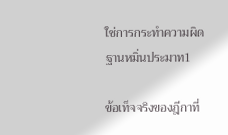ใช่การกระทำความผิดฐานหมิ่นประมาท1

ข้อเท็จจริงของฎีกาที่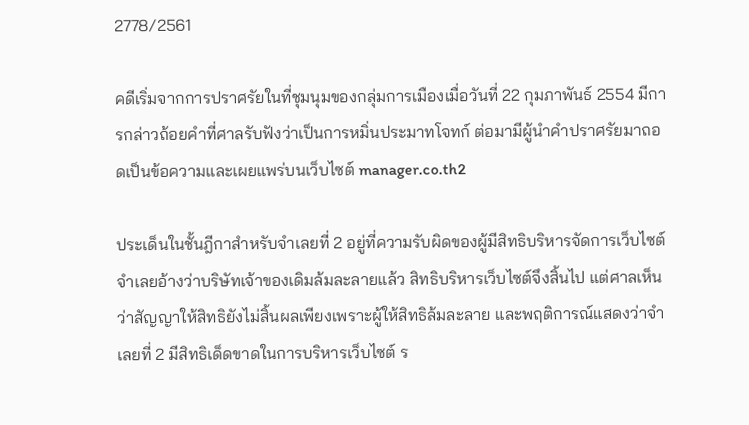2778/2561

คดีเริ่มจากการปราศรัยในที่ชุมนุมของกลุ่มการเมืองเมื่อวันที่ 22 กุมภาพันธ์ 2554 มีการกล่าวถ้อยคำที่ศาลรับฟังว่าเป็นการหมิ่นประมาทโจทก์ ต่อมามีผู้นำคำปราศรัยมาถอดเป็นข้อความและเผยแพร่บนเว็บไซต์ manager.co.th2

ประเด็นในชั้นฎีกาสำหรับจำเลยที่ 2 อยู่ที่ความรับผิดของผู้มีสิทธิบริหารจัดการเว็บไซต์ จำเลยอ้างว่าบริษัทเจ้าของเดิมล้มละลายแล้ว สิทธิบริหารเว็บไซต์จึงสิ้นไป แต่ศาลเห็นว่าสัญญาให้สิทธิยังไม่สิ้นผลเพียงเพราะผู้ให้สิทธิล้มละลาย และพฤติการณ์แสดงว่าจำเลยที่ 2 มีสิทธิเด็ดขาดในการบริหารเว็บไซต์ ร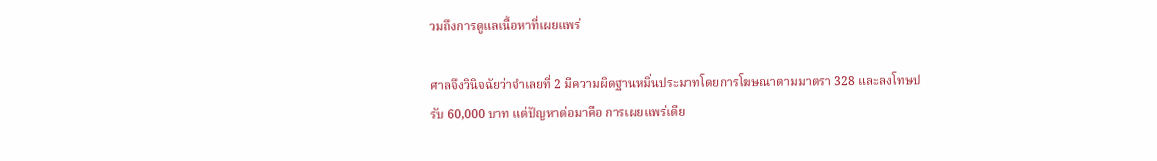วมถึงการดูแลเนื้อหาที่เผยแพร่

ศาลจึงวินิจฉัยว่าจำเลยที่ 2 มีความผิดฐานหมิ่นประมาทโดยการโฆษณาตามมาตรา 328 และลงโทษปรับ 60,000 บาท แต่ปัญหาต่อมาคือ การเผยแพร่เดีย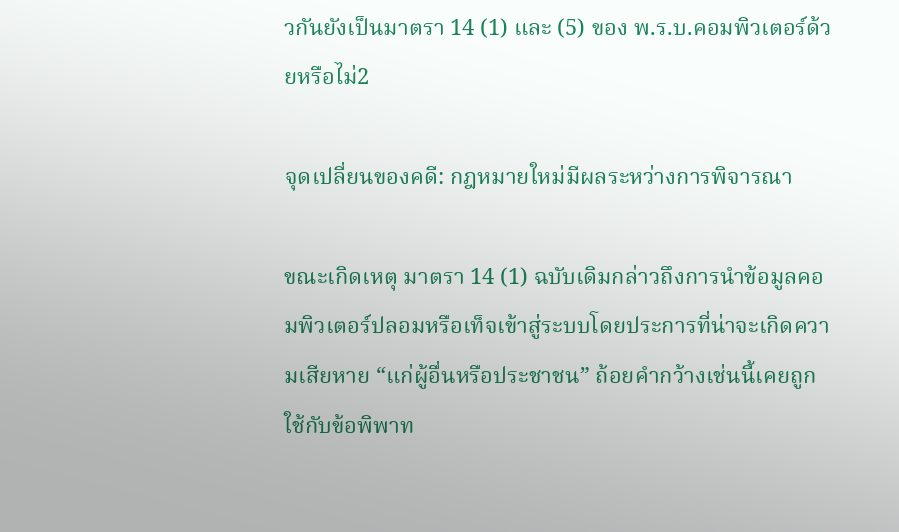วกันยังเป็นมาตรา 14 (1) และ (5) ของ พ.ร.บ.คอมพิวเตอร์ด้วยหรือไม่2

จุดเปลี่ยนของคดี: กฎหมายใหม่มีผลระหว่างการพิจารณา

ขณะเกิดเหตุ มาตรา 14 (1) ฉบับเดิมกล่าวถึงการนำข้อมูลคอมพิวเตอร์ปลอมหรือเท็จเข้าสู่ระบบโดยประการที่น่าจะเกิดความเสียหาย “แก่ผู้อื่นหรือประชาชน” ถ้อยคำกว้างเช่นนี้เคยถูกใช้กับข้อพิพาท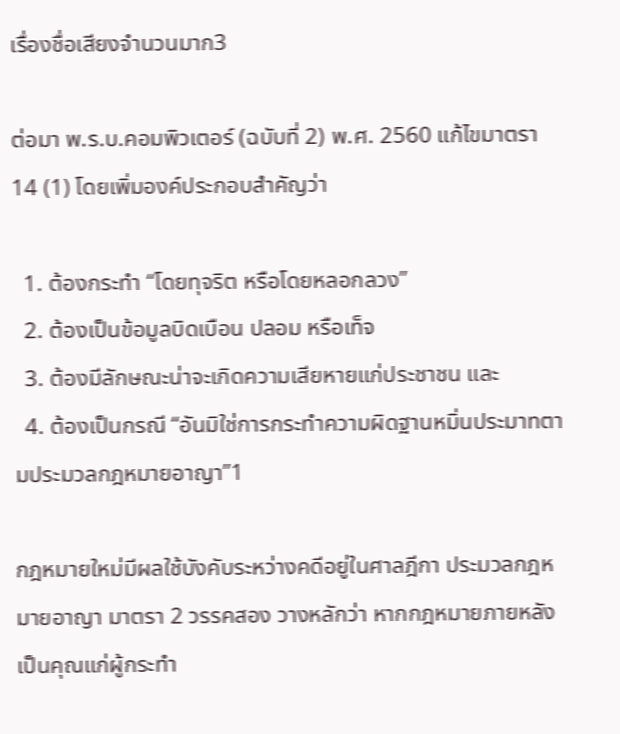เรื่องชื่อเสียงจำนวนมาก3

ต่อมา พ.ร.บ.คอมพิวเตอร์ (ฉบับที่ 2) พ.ศ. 2560 แก้ไขมาตรา 14 (1) โดยเพิ่มองค์ประกอบสำคัญว่า

  1. ต้องกระทำ “โดยทุจริต หรือโดยหลอกลวง”
  2. ต้องเป็นข้อมูลบิดเบือน ปลอม หรือเท็จ
  3. ต้องมีลักษณะน่าจะเกิดความเสียหายแก่ประชาชน และ
  4. ต้องเป็นกรณี “อันมิใช่การกระทำความผิดฐานหมิ่นประมาทตามประมวลกฎหมายอาญา”1

กฎหมายใหม่มีผลใช้บังคับระหว่างคดีอยู่ในศาลฎีกา ประมวลกฎหมายอาญา มาตรา 2 วรรคสอง วางหลักว่า หากกฎหมายภายหลังเป็นคุณแก่ผู้กระทำ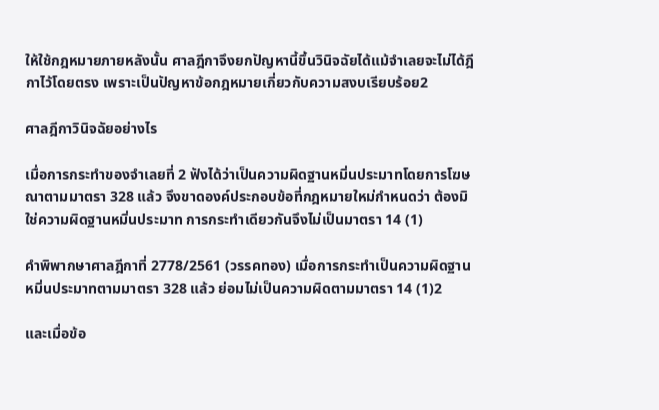ให้ใช้กฎหมายภายหลังนั้น ศาลฎีกาจึงยกปัญหานี้ขึ้นวินิจฉัยได้แม้จำเลยจะไม่ได้ฎีกาไว้โดยตรง เพราะเป็นปัญหาข้อกฎหมายเกี่ยวกับความสงบเรียบร้อย2

ศาลฎีกาวินิจฉัยอย่างไร

เมื่อการกระทำของจำเลยที่ 2 ฟังได้ว่าเป็นความผิดฐานหมิ่นประมาทโดยการโฆษณาตามมาตรา 328 แล้ว จึงขาดองค์ประกอบข้อที่กฎหมายใหม่กำหนดว่า ต้องมิใช่ความผิดฐานหมิ่นประมาท การกระทำเดียวกันจึงไม่เป็นมาตรา 14 (1)

คำพิพากษาศาลฎีกาที่ 2778/2561 (วรรคทอง) เมื่อการกระทำเป็นความผิดฐานหมิ่นประมาทตามมาตรา 328 แล้ว ย่อมไม่เป็นความผิดตามมาตรา 14 (1)2

และเมื่อข้อ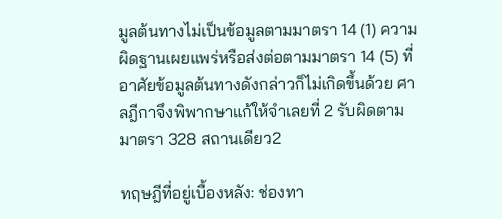มูลต้นทางไม่เป็นข้อมูลตามมาตรา 14 (1) ความผิดฐานเผยแพร่หรือส่งต่อตามมาตรา 14 (5) ที่อาศัยข้อมูลต้นทางดังกล่าวก็ไม่เกิดขึ้นด้วย ศาลฎีกาจึงพิพากษาแก้ให้จำเลยที่ 2 รับผิดตามมาตรา 328 สถานเดียว2

ทฤษฎีที่อยู่เบื้องหลัง: ช่องทา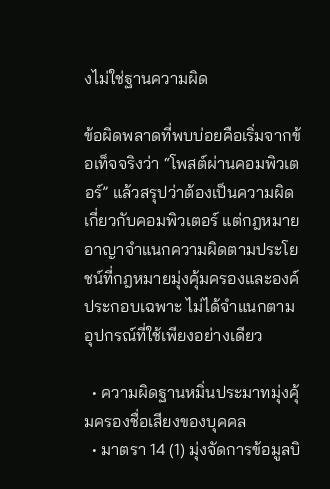งไม่ใช่ฐานความผิด

ข้อผิดพลาดที่พบบ่อยคือเริ่มจากข้อเท็จจริงว่า “โพสต์ผ่านคอมพิวเตอร์” แล้วสรุปว่าต้องเป็นความผิดเกี่ยวกับคอมพิวเตอร์ แต่กฎหมายอาญาจำแนกความผิดตามประโยชน์ที่กฎหมายมุ่งคุ้มครองและองค์ประกอบเฉพาะ ไม่ได้จำแนกตามอุปกรณ์ที่ใช้เพียงอย่างเดียว

  • ความผิดฐานหมิ่นประมาทมุ่งคุ้มครองชื่อเสียงของบุคคล
  • มาตรา 14 (1) มุ่งจัดการข้อมูลบิ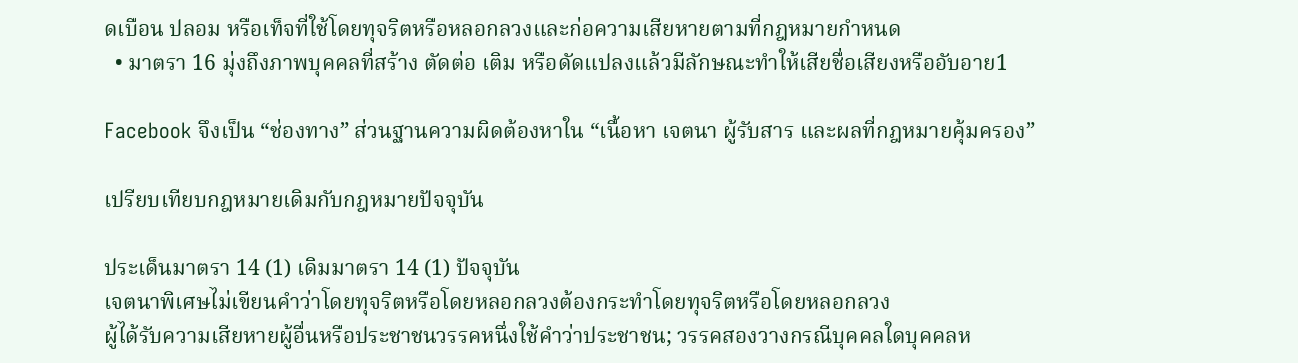ดเบือน ปลอม หรือเท็จที่ใช้โดยทุจริตหรือหลอกลวงและก่อความเสียหายตามที่กฎหมายกำหนด
  • มาตรา 16 มุ่งถึงภาพบุคคลที่สร้าง ตัดต่อ เติม หรือดัดแปลงแล้วมีลักษณะทำให้เสียชื่อเสียงหรืออับอาย1

Facebook จึงเป็น “ช่องทาง” ส่วนฐานความผิดต้องหาใน “เนื้อหา เจตนา ผู้รับสาร และผลที่กฎหมายคุ้มครอง”

เปรียบเทียบกฎหมายเดิมกับกฎหมายปัจจุบัน

ประเด็นมาตรา 14 (1) เดิมมาตรา 14 (1) ปัจจุบัน
เจตนาพิเศษไม่เขียนคำว่าโดยทุจริตหรือโดยหลอกลวงต้องกระทำโดยทุจริตหรือโดยหลอกลวง
ผู้ได้รับความเสียหายผู้อื่นหรือประชาชนวรรคหนึ่งใช้คำว่าประชาชน; วรรคสองวางกรณีบุคคลใดบุคคลห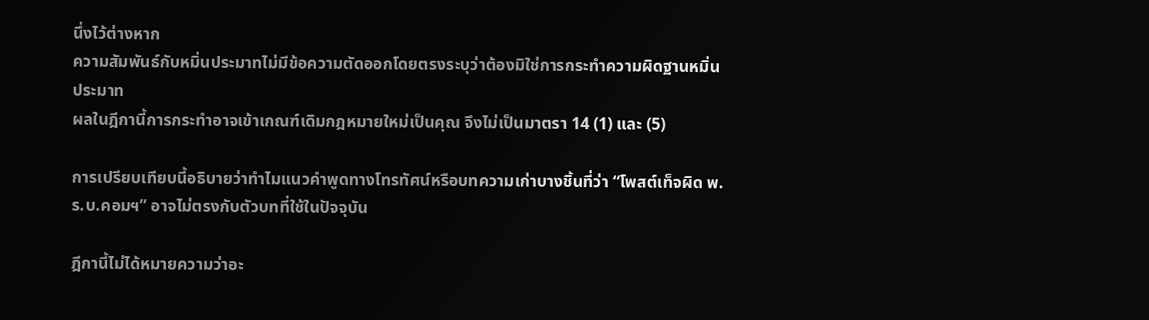นึ่งไว้ต่างหาก
ความสัมพันธ์กับหมิ่นประมาทไม่มีข้อความตัดออกโดยตรงระบุว่าต้องมิใช่การกระทำความผิดฐานหมิ่นประมาท
ผลในฎีกานี้การกระทำอาจเข้าเกณฑ์เดิมกฎหมายใหม่เป็นคุณ จึงไม่เป็นมาตรา 14 (1) และ (5)

การเปรียบเทียบนี้อธิบายว่าทำไมแนวคำพูดทางโทรทัศน์หรือบทความเก่าบางชิ้นที่ว่า “โพสต์เท็จผิด พ.ร.บ.คอมฯ” อาจไม่ตรงกับตัวบทที่ใช้ในปัจจุบัน

ฎีกานี้ไม่ได้หมายความว่าอะ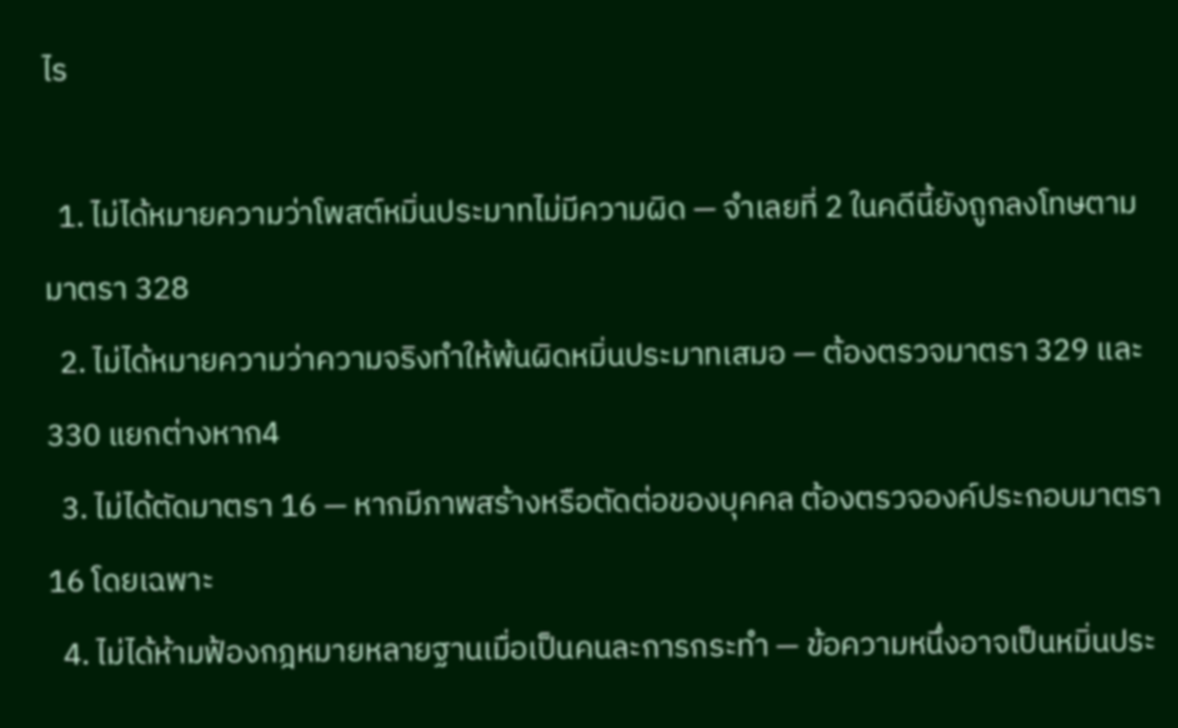ไร

  1. ไม่ได้หมายความว่าโพสต์หมิ่นประมาทไม่มีความผิด — จำเลยที่ 2 ในคดีนี้ยังถูกลงโทษตามมาตรา 328
  2. ไม่ได้หมายความว่าความจริงทำให้พ้นผิดหมิ่นประมาทเสมอ — ต้องตรวจมาตรา 329 และ 330 แยกต่างหาก4
  3. ไม่ได้ตัดมาตรา 16 — หากมีภาพสร้างหรือตัดต่อของบุคคล ต้องตรวจองค์ประกอบมาตรา 16 โดยเฉพาะ
  4. ไม่ได้ห้ามฟ้องกฎหมายหลายฐานเมื่อเป็นคนละการกระทำ — ข้อความหนึ่งอาจเป็นหมิ่นประ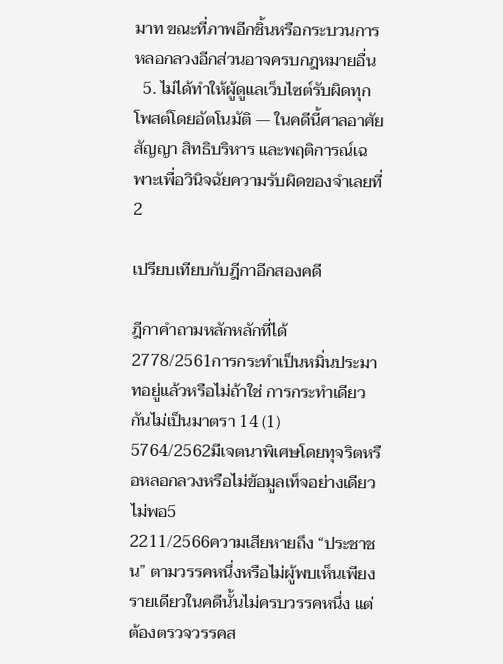มาท ขณะที่ภาพอีกชิ้นหรือกระบวนการหลอกลวงอีกส่วนอาจครบกฎหมายอื่น
  5. ไม่ได้ทำให้ผู้ดูแลเว็บไซต์รับผิดทุกโพสต์โดยอัตโนมัติ — ในคดีนี้ศาลอาศัยสัญญา สิทธิบริหาร และพฤติการณ์เฉพาะเพื่อวินิจฉัยความรับผิดของจำเลยที่ 2

เปรียบเทียบกับฎีกาอีกสองคดี

ฎีกาคำถามหลักหลักที่ได้
2778/2561การกระทำเป็นหมิ่นประมาทอยู่แล้วหรือไม่ถ้าใช่ การกระทำเดียวกันไม่เป็นมาตรา 14 (1)
5764/2562มีเจตนาพิเศษโดยทุจริตหรือหลอกลวงหรือไม่ข้อมูลเท็จอย่างเดียวไม่พอ5
2211/2566ความเสียหายถึง “ประชาชน” ตามวรรคหนึ่งหรือไม่ผู้พบเห็นเพียงรายเดียวในคดีนั้นไม่ครบวรรคหนึ่ง แต่ต้องตรวจวรรคส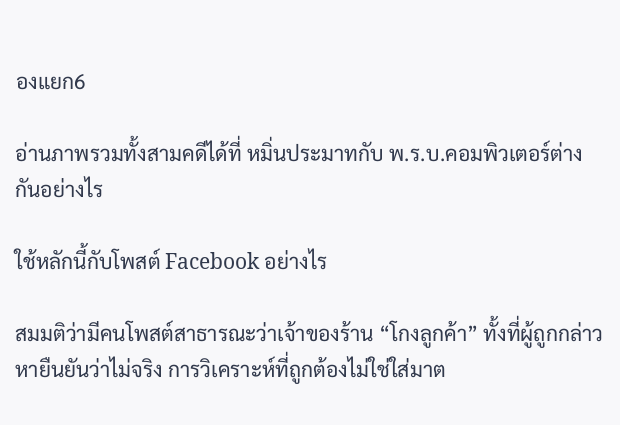องแยก6

อ่านภาพรวมทั้งสามคดีได้ที่ หมิ่นประมาทกับ พ.ร.บ.คอมพิวเตอร์ต่างกันอย่างไร

ใช้หลักนี้กับโพสต์ Facebook อย่างไร

สมมติว่ามีคนโพสต์สาธารณะว่าเจ้าของร้าน “โกงลูกค้า” ทั้งที่ผู้ถูกกล่าวหายืนยันว่าไม่จริง การวิเคราะห์ที่ถูกต้องไม่ใช่ใส่มาต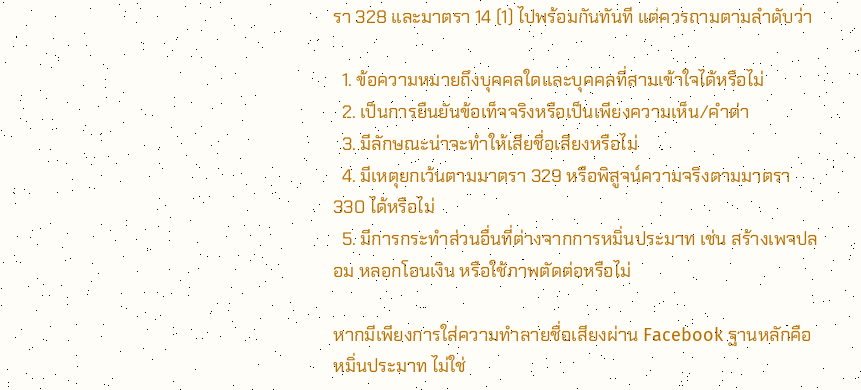รา 328 และมาตรา 14 (1) ไปพร้อมกันทันที แต่ควรถามตามลำดับว่า

  1. ข้อความหมายถึงบุคคลใดและบุคคลที่สามเข้าใจได้หรือไม่
  2. เป็นการยืนยันข้อเท็จจริงหรือเป็นเพียงความเห็น/คำด่า
  3. มีลักษณะน่าจะทำให้เสียชื่อเสียงหรือไม่
  4. มีเหตุยกเว้นตามมาตรา 329 หรือพิสูจน์ความจริงตามมาตรา 330 ได้หรือไม่
  5. มีการกระทำส่วนอื่นที่ต่างจากการหมิ่นประมาท เช่น สร้างเพจปลอม หลอกโอนเงิน หรือใช้ภาพตัดต่อหรือไม่

หากมีเพียงการใส่ความทำลายชื่อเสียงผ่าน Facebook ฐานหลักคือหมิ่นประมาท ไม่ใช่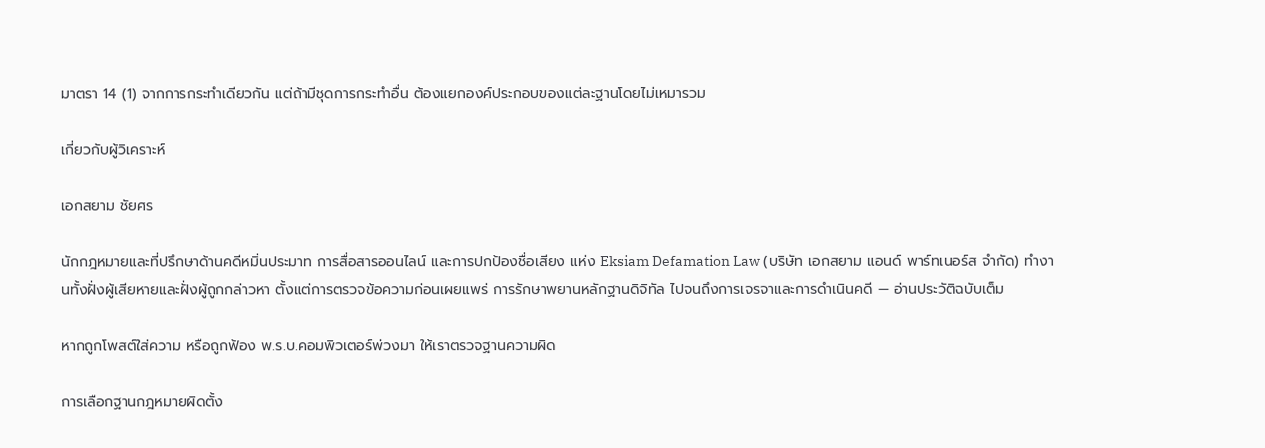มาตรา 14 (1) จากการกระทำเดียวกัน แต่ถ้ามีชุดการกระทำอื่น ต้องแยกองค์ประกอบของแต่ละฐานโดยไม่เหมารวม

เกี่ยวกับผู้วิเคราะห์

เอกสยาม ชัยศร

นักกฎหมายและที่ปรึกษาด้านคดีหมิ่นประมาท การสื่อสารออนไลน์ และการปกป้องชื่อเสียง แห่ง Eksiam Defamation Law (บริษัท เอกสยาม แอนด์ พาร์ทเนอร์ส จำกัด) ทำงานทั้งฝั่งผู้เสียหายและฝั่งผู้ถูกกล่าวหา ตั้งแต่การตรวจข้อความก่อนเผยแพร่ การรักษาพยานหลักฐานดิจิทัล ไปจนถึงการเจรจาและการดำเนินคดี — อ่านประวัติฉบับเต็ม

หากถูกโพสต์ใส่ความ หรือถูกฟ้อง พ.ร.บ.คอมพิวเตอร์พ่วงมา ให้เราตรวจฐานความผิด

การเลือกฐานกฎหมายผิดตั้ง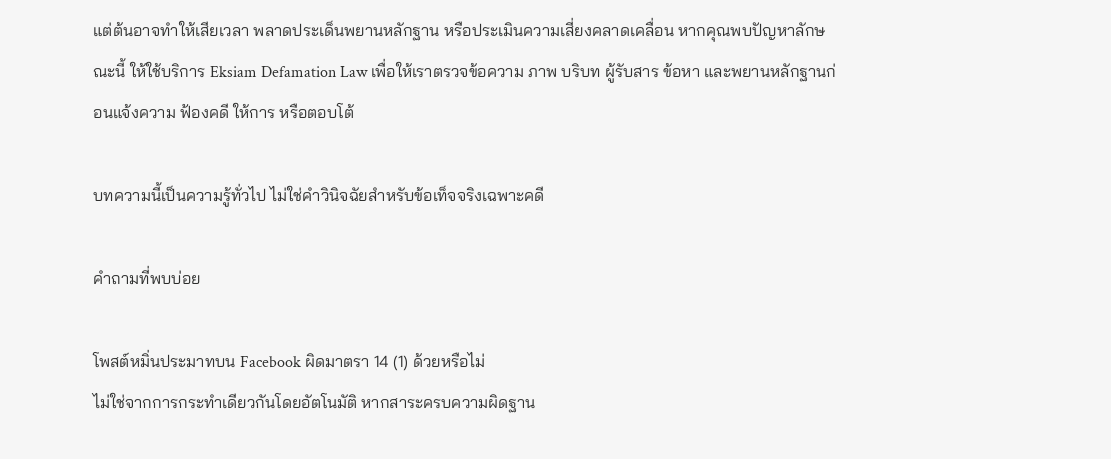แต่ต้นอาจทำให้เสียเวลา พลาดประเด็นพยานหลักฐาน หรือประเมินความเสี่ยงคลาดเคลื่อน หากคุณพบปัญหาลักษณะนี้ ให้ใช้บริการ Eksiam Defamation Law เพื่อให้เราตรวจข้อความ ภาพ บริบท ผู้รับสาร ข้อหา และพยานหลักฐานก่อนแจ้งความ ฟ้องคดี ให้การ หรือตอบโต้

บทความนี้เป็นความรู้ทั่วไป ไม่ใช่คำวินิจฉัยสำหรับข้อเท็จจริงเฉพาะคดี

คำถามที่พบบ่อย

โพสต์หมิ่นประมาทบน Facebook ผิดมาตรา 14 (1) ด้วยหรือไม่
ไม่ใช่จากการกระทำเดียวกันโดยอัตโนมัติ หากสาระครบความผิดฐาน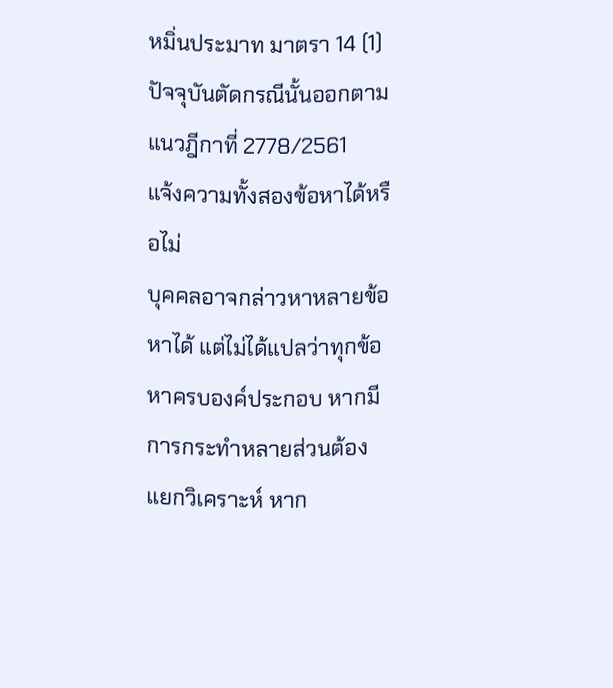หมิ่นประมาท มาตรา 14 (1) ปัจจุบันตัดกรณีนั้นออกตามแนวฎีกาที่ 2778/2561
แจ้งความทั้งสองข้อหาได้หรือไม่
บุคคลอาจกล่าวหาหลายข้อหาได้ แต่ไม่ได้แปลว่าทุกข้อหาครบองค์ประกอบ หากมีการกระทำหลายส่วนต้องแยกวิเคราะห์ หาก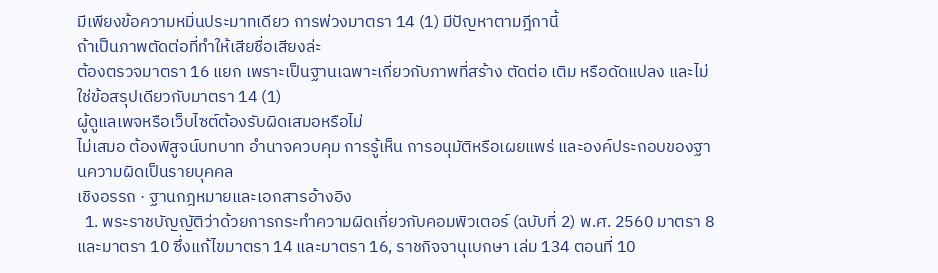มีเพียงข้อความหมิ่นประมาทเดียว การพ่วงมาตรา 14 (1) มีปัญหาตามฎีกานี้
ถ้าเป็นภาพตัดต่อที่ทำให้เสียชื่อเสียงล่ะ
ต้องตรวจมาตรา 16 แยก เพราะเป็นฐานเฉพาะเกี่ยวกับภาพที่สร้าง ตัดต่อ เติม หรือดัดแปลง และไม่ใช่ข้อสรุปเดียวกับมาตรา 14 (1)
ผู้ดูแลเพจหรือเว็บไซต์ต้องรับผิดเสมอหรือไม่
ไม่เสมอ ต้องพิสูจน์บทบาท อำนาจควบคุม การรู้เห็น การอนุมัติหรือเผยแพร่ และองค์ประกอบของฐานความผิดเป็นรายบุคคล
เชิงอรรถ · ฐานกฎหมายและเอกสารอ้างอิง
  1. พระราชบัญญัติว่าด้วยการกระทำความผิดเกี่ยวกับคอมพิวเตอร์ (ฉบับที่ 2) พ.ศ. 2560 มาตรา 8 และมาตรา 10 ซึ่งแก้ไขมาตรา 14 และมาตรา 16, ราชกิจจานุเบกษา เล่ม 134 ตอนที่ 10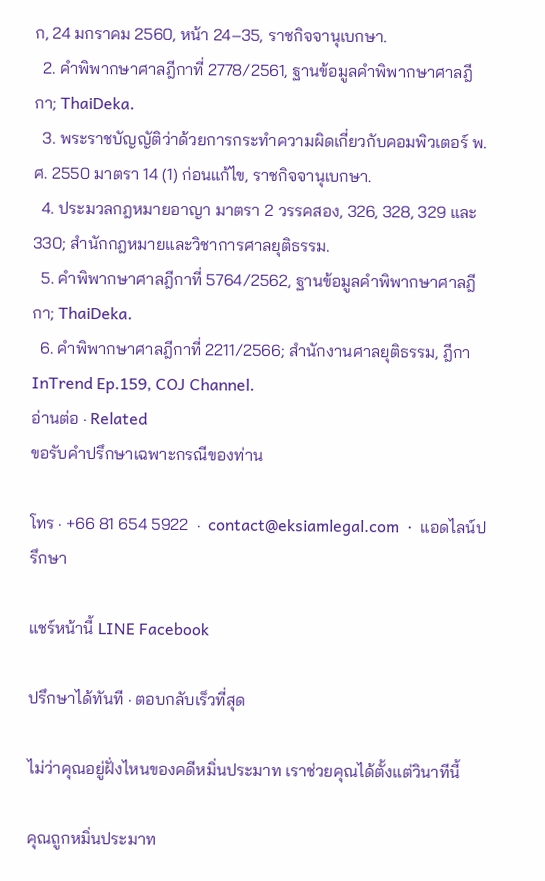ก, 24 มกราคม 2560, หน้า 24–35, ราชกิจจานุเบกษา.
  2. คำพิพากษาศาลฎีกาที่ 2778/2561, ฐานข้อมูลคำพิพากษาศาลฎีกา; ThaiDeka.
  3. พระราชบัญญัติว่าด้วยการกระทำความผิดเกี่ยวกับคอมพิวเตอร์ พ.ศ. 2550 มาตรา 14 (1) ก่อนแก้ไข, ราชกิจจานุเบกษา.
  4. ประมวลกฎหมายอาญา มาตรา 2 วรรคสอง, 326, 328, 329 และ 330; สำนักกฎหมายและวิชาการศาลยุติธรรม.
  5. คำพิพากษาศาลฎีกาที่ 5764/2562, ฐานข้อมูลคำพิพากษาศาลฎีกา; ThaiDeka.
  6. คำพิพากษาศาลฎีกาที่ 2211/2566; สำนักงานศาลยุติธรรม, ฎีกา InTrend Ep.159, COJ Channel.
อ่านต่อ · Related
ขอรับคำปรึกษาเฉพาะกรณีของท่าน

โทร · +66 81 654 5922  ·  contact@eksiamlegal.com  ·  แอดไลน์ปรึกษา

แชร์หน้านี้ LINE Facebook

ปรึกษาได้ทันที · ตอบกลับเร็วที่สุด

ไม่ว่าคุณอยู่ฝั่งไหนของคดีหมิ่นประมาท เราช่วยคุณได้ตั้งแต่วินาทีนี้

คุณถูกหมิ่นประมาท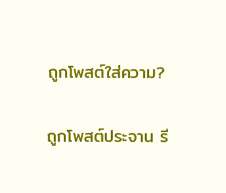ถูกโพสต์ใส่ความ?

ถูกโพสต์ประจาน รี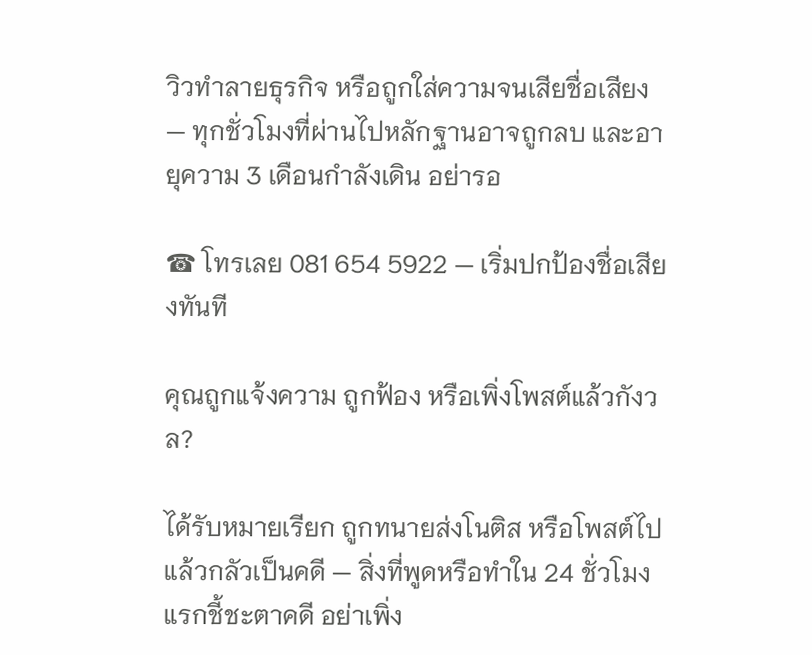วิวทำลายธุรกิจ หรือถูกใส่ความจนเสียชื่อเสียง — ทุกชั่วโมงที่ผ่านไปหลักฐานอาจถูกลบ และอายุความ 3 เดือนกำลังเดิน อย่ารอ

☎ โทรเลย 081 654 5922 — เริ่มปกป้องชื่อเสียงทันที

คุณถูกแจ้งความ ถูกฟ้อง หรือเพิ่งโพสต์แล้วกังวล?

ได้รับหมายเรียก ถูกทนายส่งโนติส หรือโพสต์ไปแล้วกลัวเป็นคดี — สิ่งที่พูดหรือทำใน 24 ชั่วโมงแรกชี้ชะตาคดี อย่าเพิ่ง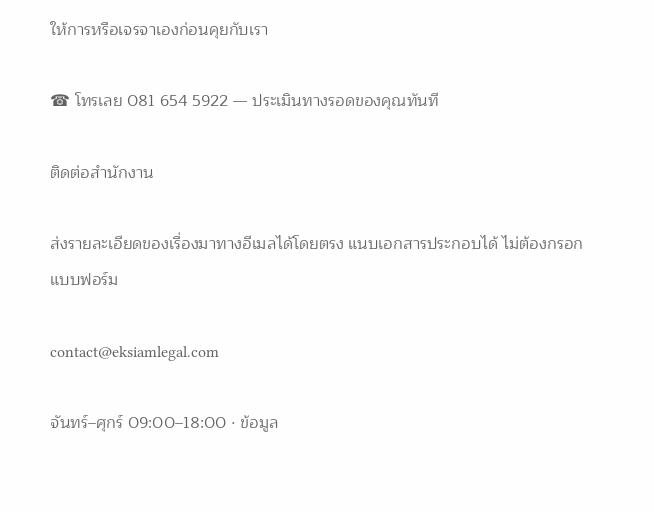ให้การหรือเจรจาเองก่อนคุยกับเรา

☎ โทรเลย 081 654 5922 — ประเมินทางรอดของคุณทันที

ติดต่อสำนักงาน

ส่งรายละเอียดของเรื่องมาทางอีเมลได้โดยตรง แนบเอกสารประกอบได้ ไม่ต้องกรอกแบบฟอร์ม

contact@eksiamlegal.com

จันทร์–ศุกร์ 09:00–18:00 · ข้อมูล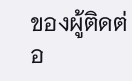ของผู้ติดต่อ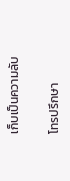เก็บเป็นความลับ

โทรปรึกษา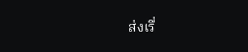ส่งเรื่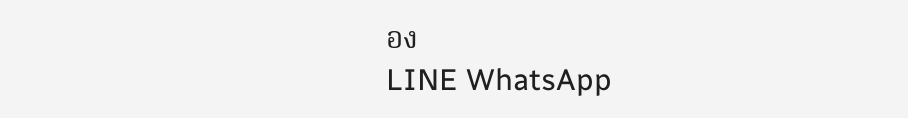อง
LINE WhatsApp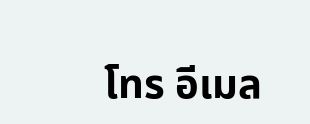โทร อีเมล